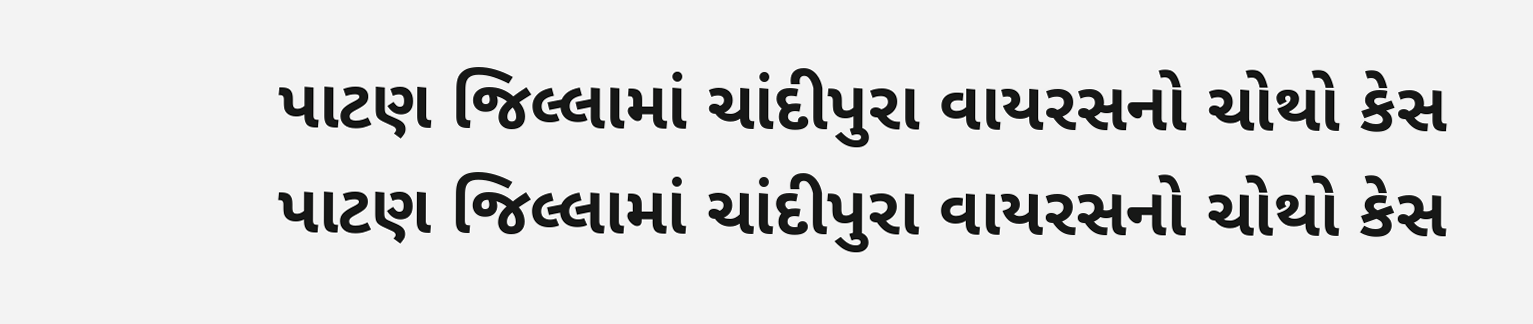પાટણ જિલ્લામાં ચાંદીપુરા વાયરસનો ચોથો કેસ
પાટણ જિલ્લામાં ચાંદીપુરા વાયરસનો ચોથો કેસ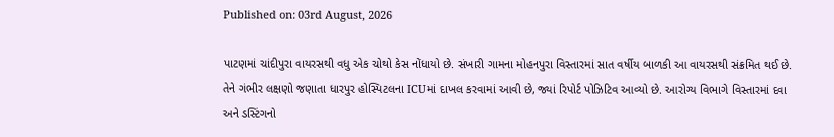Published on: 03rd August, 2026

પાટણમાં ચાંદીપુરા વાયરસથી વધુ એક ચોથો કેસ નોંધાયો છે. સંખારી ગામના મોહનપુરા વિસ્તારમાં સાત વર્ષીય બાળકી આ વાયરસથી સંક્રમિત થઈ છે. તેને ગંભીર લક્ષણો જણાતા ધારપુર હોસ્પિટલના ICUમાં દાખલ કરવામાં આવી છે, જ્યાં રિપોર્ટ પોઝિટિવ આવ્યો છે. આરોગ્ય વિભાગે વિસ્તારમાં દવા અને ડસ્ટિંગનો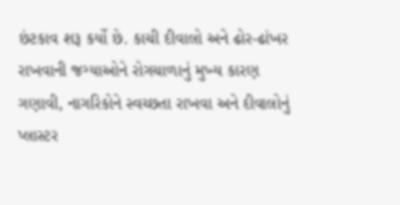છંટકાવ શરૂ કર્યો છે. કાચી દીવાલો અને ઢોર-ઢાંખર રાખવાની જગ્યાઓને રોગચાળાનું મુખ્ય કારણ ગણાવી, નાગરિકોને સ્વચ્છતા રાખવા અને દીવાલોનું પ્લાસ્ટર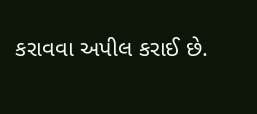કરાવવા અપીલ કરાઈ છે.